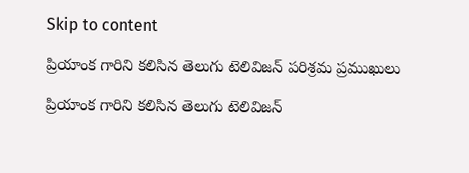Skip to content

ప్రియాంక గారిని కలిసిన తెలుగు టెలివిజన్ పరిశ్రమ ప్రముఖులు

ప్రియాంక గారిని కలిసిన తెలుగు టెలివిజన్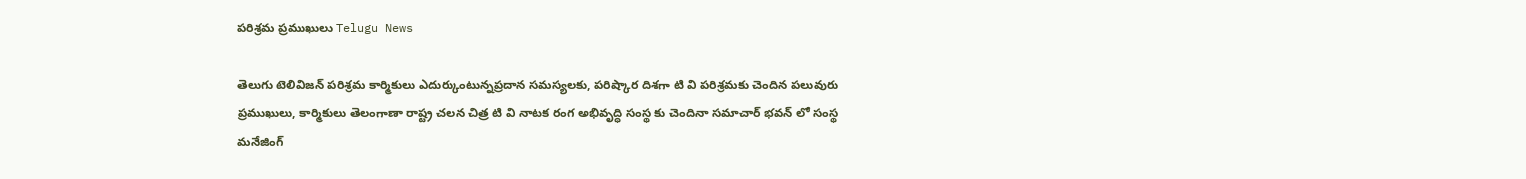పరిశ్రమ ప్రముఖులు Telugu News

తెలుగు టెలివిజన్ పరిశ్రమ కార్మికులు ఎదుర్కుంటున్నప్రదాన సమస్యలకు, పరిష్కార దిశగా టి వి పరిశ్రమకు చెందిన పలువురు ప్రముఖులు, కార్మికులు తెలంగాణా రాష్ట్ర చలన చిత్ర టి వి నాటక రంగ అభివృద్ధి సంస్థ కు చెందినా సమాచార్ భవన్ లో సంస్థ మనేజింగ్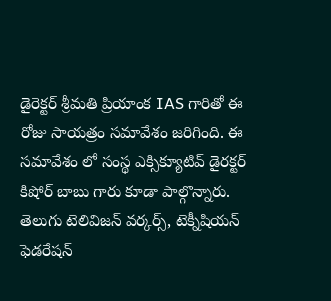డైరెక్టర్ శ్రీమతి ప్రియాంక IAS గారితో ఈ రోజు సాయత్రం సమావేశం జరిగింది. ఈ సమావేశం లో సంస్థ ఎక్సిక్యూటివ్ డైరక్టర్ కిషోర్ బాబు గారు కూడా పాల్గొన్నారు. తెలుగు టెలివిజన్ వర్కర్స్, టెక్నీషియన్ ఫెడరేషన్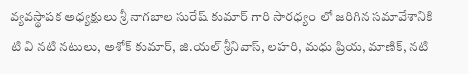వ్యవస్థాపక అధ్యక్షులు శ్రీ నాగబాల సురేష్ కుమార్ గారి సారధ్యం లో జరిగిన సమావేశానికి టి వి నటి నటులు, అశోక్ కుమార్, జి.యల్ శ్రీనివాస్, లహరి, మధు ప్రియ, మాణిక్, నటి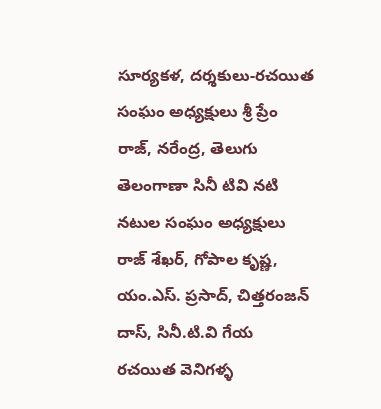సూర్యకళ, దర్శకులు-రచయిత సంఘం అధ్యక్షులు శ్రీ ప్రేం రాజ్, నరేంద్ర, తెలుగు తెలంగాణా సినీ టివి నటి నటుల సంఘం అధ్యక్షులు రాజ్ శేఖర్, గోపాల కృష్ణ, యం.ఎస్. ప్రసాద్, చిత్తరంజన్ దాస్, సినీ.టి.వి గేయ రచయిత వెనిగళ్ళ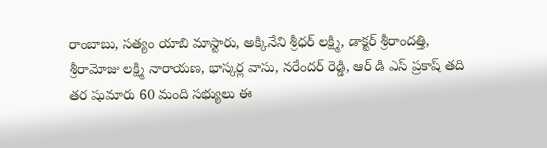రాంబాబు, సత్యం యాబి మాస్టారు, అక్కినేని శ్రీధర్ లక్ష్మి, డాక్టర్ శ్రీరాందత్తి, శ్రీరామోజు లక్ష్మి నారాయణ, భాస్కర్ల వాసు, నరేందర్ రెడ్డి, ఆర్ డి ఎస్ ప్రకాష్ తది తర షుమారు 60 మంది సభ్యులు ఈ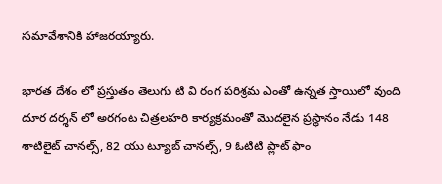సమావేశానికి హాజరయ్యారు.

భారత దేశం లో ప్రస్తుతం తెలుగు టి వి రంగ పరిశ్రమ ఎంతో ఉన్నత స్తాయిలో వుంది దూర దర్శన్ లో అరగంట చిత్రలహరి కార్యక్రమంతో మొదలైన ప్రస్థానం నేడు 148 శాటిలైట్ చానల్స్, 82 యు ట్యూబ్ చానల్స్, 9 ఓటిటి ప్లాట్ ఫాం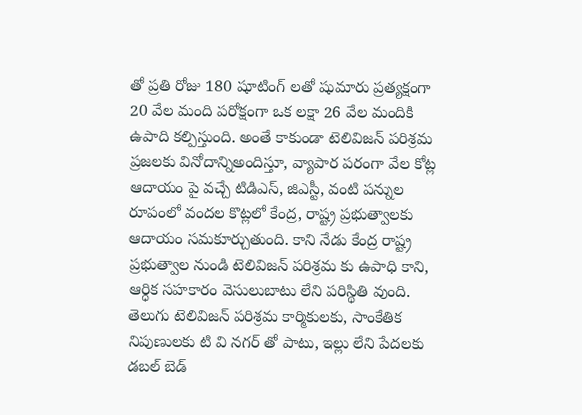తో ప్రతి రోజు 180 షూటింగ్ లతో షుమారు ప్రత్యక్షంగా 20 వేల మంది పరోక్షంగా ఒక లక్షా 26 వేల మందికి ఉపాది కల్పిస్తుంది. అంతే కాకుండా టెలివిజన్ పరిశ్రమ ప్రజలకు వినోదాన్నిఅందిస్తూ, వ్యాపార పరంగా వేల కోట్ల ఆదాయం పై వచ్చే టిడిఎస్, జిఎస్టీ, వంటి పన్నుల రూపంలో వందల కొట్లలో కేంద్ర, రాష్ట్ర ప్రభుత్వాలకు ఆదాయం సమకూర్చుతుంది. కాని నేడు కేంద్ర రాష్ట్ర ప్రభుత్వాల నుండి టెలివిజన్ పరిశ్రమ కు ఉపాధి కాని, ఆర్ధిక సహకారం వెసులుబాటు లేని పరిస్థితి వుంది. తెలుగు టెలివిజన్ పరిశ్రమ కార్మికులకు, సాంకేతిక నిపుణులకు టి వి నగర్ తో పాటు, ఇల్లు లేని పేదలకు డబల్ బెడ్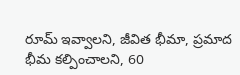రూమ్ ఇవ్వాలని, జీవిత భీమా, ప్రమాద భీమ కల్పించాలని, 60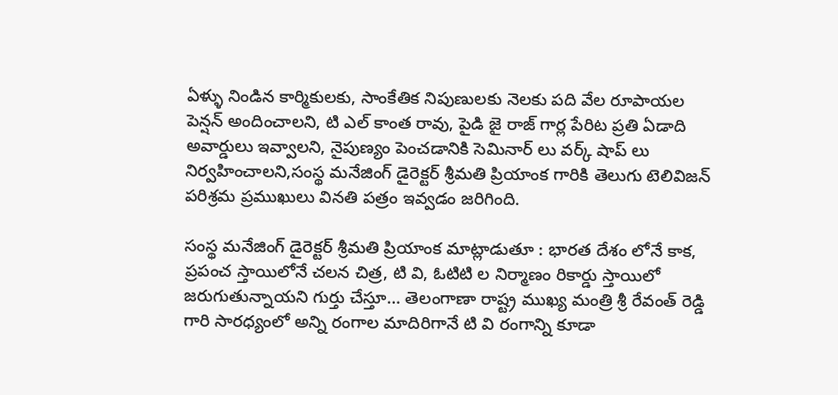ఏళ్ళు నిండిన కార్మికులకు, సాంకేతిక నిపుణులకు నెలకు పది వేల రూపాయల పెన్షన్ అందించాలని, టి ఎల్ కాంత రావు, పైడి జై రాజ్ గార్ల పేరిట ప్రతి ఏడాది అవార్డులు ఇవ్వాలని, నైపుణ్యం పెంచడానికి సెమినార్ లు వర్క్ షాప్ లు నిర్వహించాలని,సంస్థ మనేజింగ్ డైరెక్టర్ శ్రీమతి ప్రియాంక గారికి తెలుగు టెలివిజన్ పరిశ్రమ ప్రముఖులు వినతి పత్రం ఇవ్వడం జరిగింది.

సంస్థ మనేజింగ్ డైరెక్టర్ శ్రీమతి ప్రియాంక మాట్లాడుతూ : భారత దేశం లోనే కాక, ప్రపంచ స్తాయిలోనే చలన చిత్ర, టి వి, ఓటిటి ల నిర్మాణం రికార్డు స్తాయిలో జరుగుతున్నాయని గుర్తు చేస్తూ… తెలంగాణా రాష్ట్ర ముఖ్య మంత్రి శ్రీ రేవంత్ రెడ్డి గారి సారధ్యంలో అన్ని రంగాల మాదిరిగానే టి వి రంగాన్ని కూడా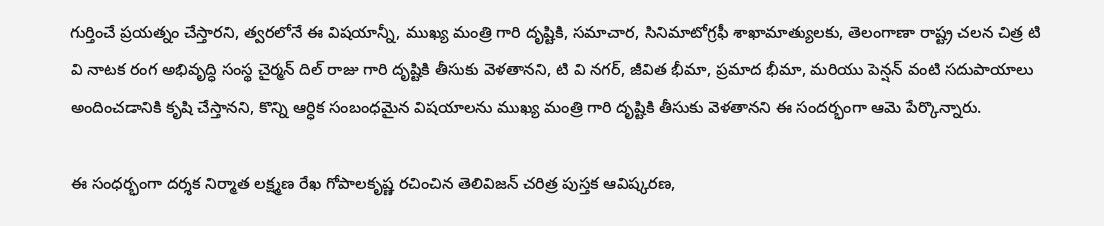గుర్తించే ప్రయత్నం చేస్తారని, త్వరలోనే ఈ విషయాన్నీ, ముఖ్య మంత్రి గారి దృష్టికి, సమాచార, సినిమాటోగ్రఫీ శాఖామాత్యులకు, తెలంగాణా రాష్ట్ర చలన చిత్ర టి వి నాటక రంగ అభివృద్ధి సంస్థ చైర్మన్ దిల్ రాజు గారి దృష్టికి తీసుకు వెళతానని, టి వి నగర్, జీవిత భీమా, ప్రమాద భీమా, మరియు పెన్షన్ వంటి సదుపాయాలు అందించడానికి కృషి చేస్తానని, కొన్ని ఆర్ధిక సంబంధమైన విషయాలను ముఖ్య మంత్రి గారి దృష్టికి తీసుకు వెళతానని ఈ సందర్భంగా ఆమె పేర్కొన్నారు.

ఈ సంధర్భంగా దర్శక నిర్మాత లక్ష్మణ రేఖ గోపాలకృష్ణ రచించిన తెలివిజన్ చరిత్ర పుస్తక ఆవిష్కరణ,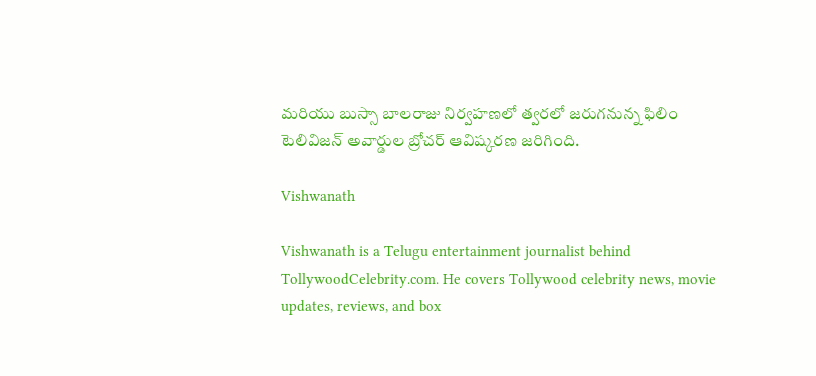మరియు బుస్సా బాలరాజు నిర్వహణలో త్వరలో జరుగనున్న ఫిలిం టెలివిజన్ అవార్డుల బ్రోచర్ ఆవిష్కరణ జరిగింది.

Vishwanath

Vishwanath is a Telugu entertainment journalist behind TollywoodCelebrity.com. He covers Tollywood celebrity news, movie updates, reviews, and box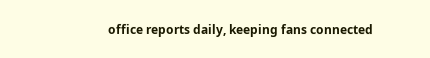office reports daily, keeping fans connected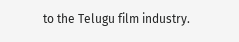to the Telugu film industry.